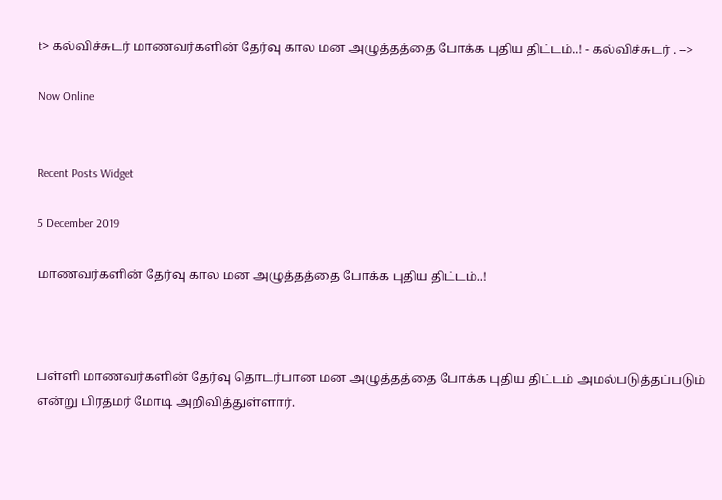t> கல்விச்சுடர் மாணவர்களின் தேர்வு கால மன அழுத்தத்தை போக்க புதிய திட்டம்..! - கல்விச்சுடர் . -->

Now Online


Recent Posts Widget

5 December 2019

மாணவர்களின் தேர்வு கால மன அழுத்தத்தை போக்க புதிய திட்டம்..!



பள்ளி மாணவர்களின் தேர்வு தொடர்பான மன அழுத்தத்தை போக்க புதிய திட்டம் அமல்படுத்தப்படும் என்று பிரதமர் மோடி அறிவித்துள்ளார்.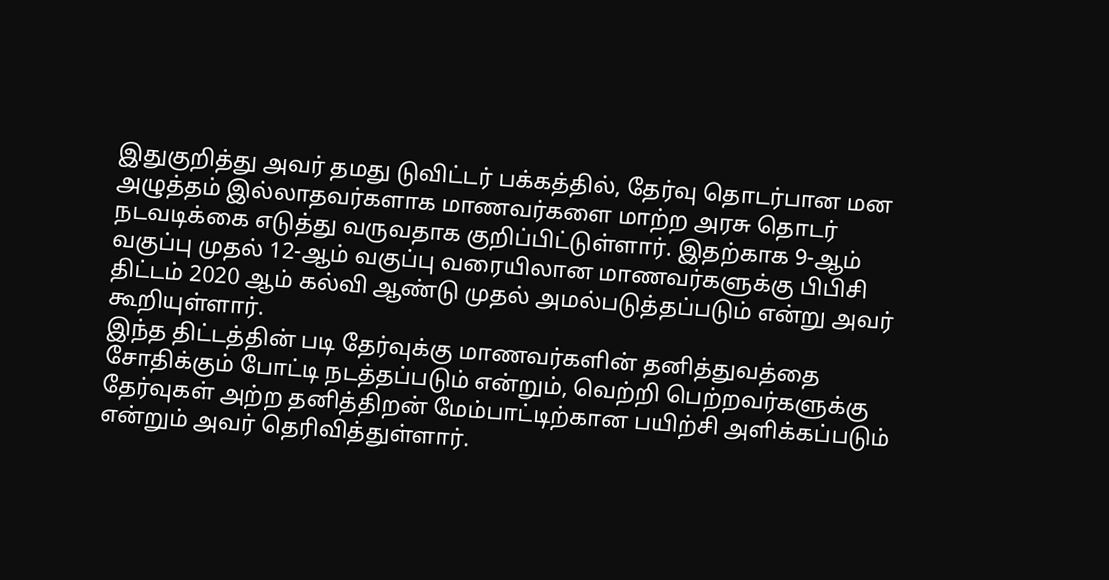இதுகுறித்து அவர் தமது டுவிட்டர் பக்கத்தில், தேர்வு தொடர்பான மன அழுத்தம் இல்லாதவர்களாக மாணவர்களை மாற்ற அரசு தொடர் நடவடிக்கை எடுத்து வருவதாக குறிப்பிட்டுள்ளார். இதற்காக 9-ஆம் வகுப்பு முதல் 12-ஆம் வகுப்பு வரையிலான மாணவர்களுக்கு பிபிசி  திட்டம் 2020 ஆம் கல்வி ஆண்டு முதல் அமல்படுத்தப்படும் என்று அவர் கூறியுள்ளார்.
இந்த திட்டத்தின் படி தேர்வுக்கு மாணவர்களின் தனித்துவத்தை சோதிக்கும் போட்டி நடத்தப்படும் என்றும், வெற்றி பெற்றவர்களுக்கு தேர்வுகள் அற்ற தனித்திறன் மேம்பாட்டிற்கான பயிற்சி அளிக்கப்படும் என்றும் அவர் தெரிவித்துள்ளார்.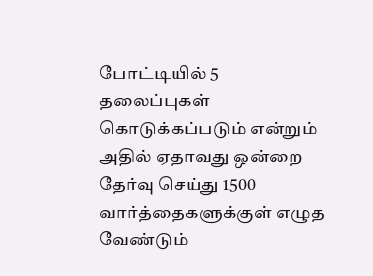போட்டியில் 5 தலைப்புகள் கொடுக்கப்படும் என்றும் அதில் ஏதாவது ஒன்றை தேர்வு செய்து 1500 வார்த்தைகளுக்குள் எழுத வேண்டும்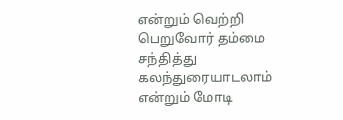என்றும் வெற்றி பெறுவோர் தம்மை சந்தித்து கலந்துரையாடலாம் என்றும் மோடி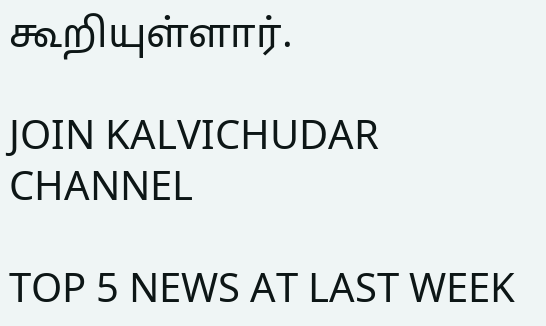கூறியுள்ளார்.

JOIN KALVICHUDAR CHANNEL

TOP 5 NEWS AT LAST WEEK